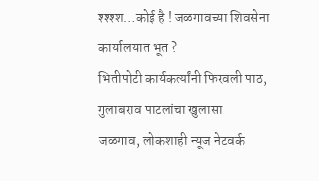श्श्श्श…कोई है ! जळगावच्या शिवसेना कार्यालयात भूत ?
भितीपोटी कार्यकर्त्यांनी फिरवली पाठ, गुलाबराव पाटलांचा खुलासा
जळगाव, लोकशाही न्यूज नेटवर्क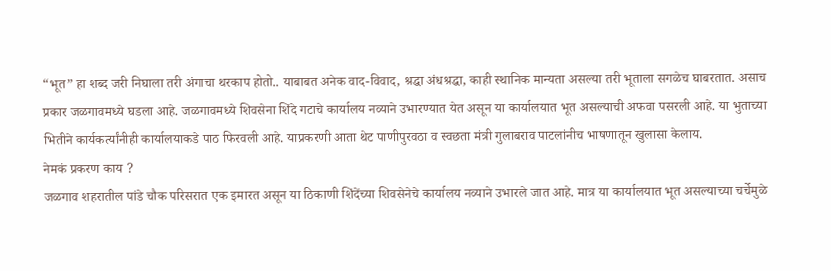“भूत” हा शब्द जरी निघाला तरी अंगाचा थरकाप होतो.. याबाबत अनेक वाद-विवाद, श्रद्धा अंधश्रद्धा, काही स्थानिक मान्यता असल्या तरी भूताला सगळेच घाबरतात. असाच प्रकार जळगावमध्ये घडला आहे. जळगावमध्ये शिवसेना शिंदे गटाचे कार्यालय नव्याने उभारण्यात येत असून या कार्यालयात भूत असल्याची अफवा पसरली आहे. या भुताच्या भितीने कार्यकर्त्यांनीही कार्यालयाकडे पाठ फिरवली आहे. याप्रकरणी आता थेट पाणीपुरवठा व स्वछता मंत्री गुलाबराव पाटलांनीच भाषणातून खुलासा केलाय.
नेमकं प्रकरण काय ?
जळगाव शहरातील पांडे चौक परिसरात एक इमारत असून या ठिकाणी शिंदेंच्या शिवसेनेचे कार्यालय नव्याने उभारले जात आहे. मात्र या कार्यालयात भूत असल्याच्या चर्चेमुळे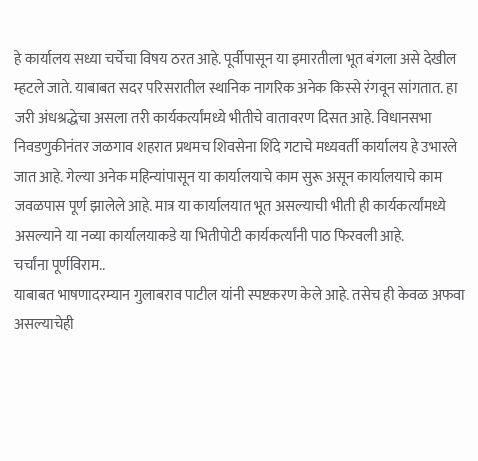हे कार्यालय सध्या चर्चेचा विषय ठरत आहे. पूर्वीपासून या इमारतीला भूत बंगला असे देखील म्हटले जाते. याबाबत सदर परिसरातील स्थानिक नागरिक अनेक किस्से रंगवून सांगतात. हा जरी अंधश्रद्धेचा असला तरी कार्यकर्त्यांमध्ये भीतीचे वातावरण दिसत आहे. विधानसभा निवडणुकीनंतर जळगाव शहरात प्रथमच शिवसेना शिंदे गटाचे मध्यवर्ती कार्यालय हे उभारले जात आहे. गेल्या अनेक महिन्यांपासून या कार्यालयाचे काम सुरू असून कार्यालयाचे काम जवळपास पूर्ण झालेले आहे. मात्र या कार्यालयात भूत असल्याची भीती ही कार्यकर्त्यांमध्ये असल्याने या नव्या कार्यालयाकडे या भितीपोटी कार्यकर्त्यांनी पाठ फिरवली आहे.
चर्चांना पूर्णविराम..
याबाबत भाषणादरम्यान गुलाबराव पाटील यांनी स्पष्टकरण केले आहे. तसेच ही केवळ अफवा असल्याचेही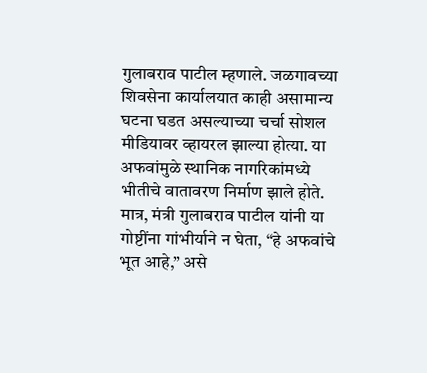गुलाबराव पाटील म्हणाले. जळगावच्या शिवसेना कार्यालयात काही असामान्य घटना घडत असल्याच्या चर्चा सोशल मीडियावर व्हायरल झाल्या होत्या. या अफवांमुळे स्थानिक नागरिकांमध्ये भीतीचे वातावरण निर्माण झाले होते. मात्र, मंत्री गुलाबराव पाटील यांनी या गोष्टींना गांभीर्याने न घेता, “हे अफवांचे भूत आहे,” असे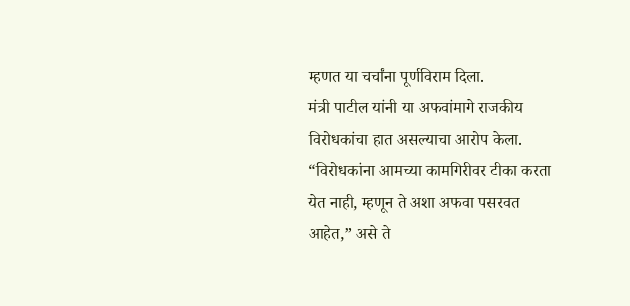म्हणत या चर्चांना पूर्णविराम दिला.
मंत्री पाटील यांनी या अफवांमागे राजकीय विरोधकांचा हात असल्याचा आरोप केला. “विरोधकांना आमच्या कामगिरीवर टीका करता येत नाही, म्हणून ते अशा अफवा पसरवत आहेत,” असे ते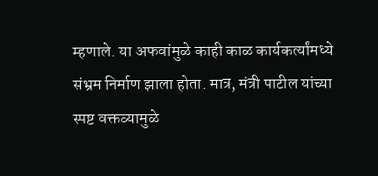म्हणाले. या अफवांमुळे काही काळ कार्यकर्त्यांमध्ये संभ्रम निर्माण झाला होता. मात्र, मंत्री पाटील यांच्या स्पष्ट वक्तव्यामुळे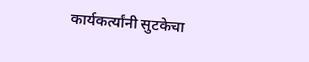कार्यकर्त्यांनी सुटकेचा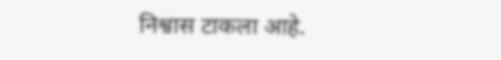निश्वास टाकला आहे.